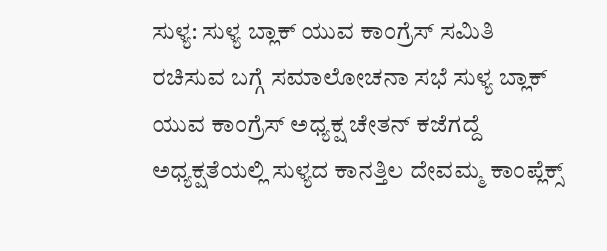ಸುಳ್ಯ: ಸುಳ್ಯ ಬ್ಲಾಕ್ ಯುವ ಕಾಂಗ್ರೆಸ್ ಸಮಿತಿ ರಚಿಸುವ ಬಗ್ಗೆ ಸಮಾಲೋಚನಾ ಸಭೆ ಸುಳ್ಯ ಬ್ಲಾಕ್ ಯುವ ಕಾಂಗ್ರೆಸ್ ಅಧ್ಯಕ್ಷ ಚೇತನ್ ಕಜೆಗದ್ದೆ ಅಧ್ಯಕ್ಷತೆಯಲ್ಲಿ ಸುಳ್ಯದ ಕಾನತ್ತಿಲ ದೇವಮ್ಮ ಕಾಂಪ್ಲೆಕ್ಸ್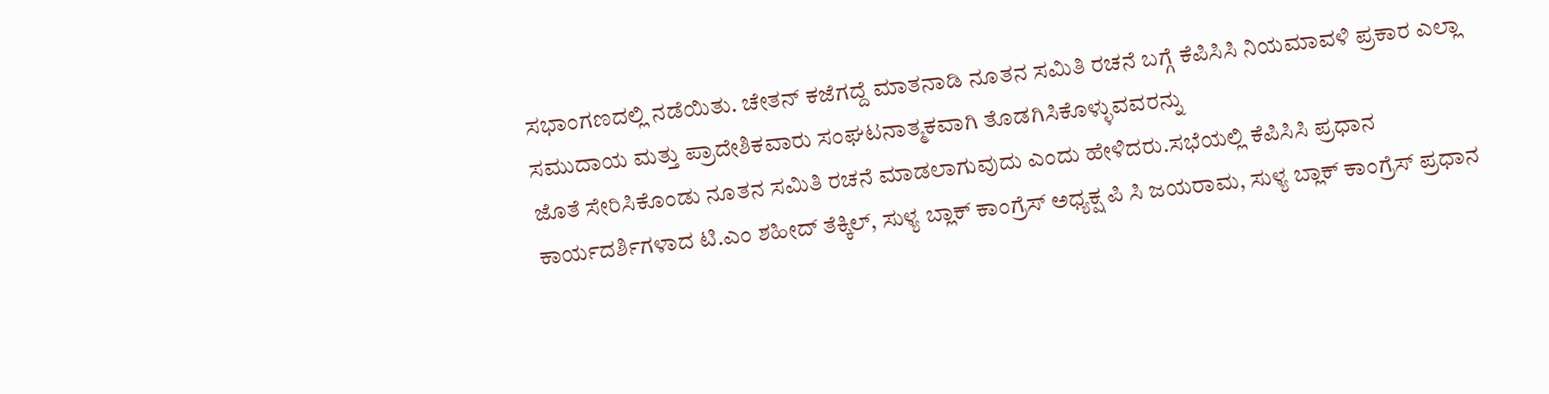ಸಭಾಂಗಣದಲ್ಲಿ ನಡೆಯಿತು. ಚೇತನ್ ಕಜೆಗದ್ದೆ ಮಾತನಾಡಿ ನೂತನ ಸಮಿತಿ ರಚನೆ ಬಗ್ಗೆ ಕೆಪಿಸಿಸಿ ನಿಯಮಾವಳಿ ಪ್ರಕಾರ ಎಲ್ಲಾ ಸಮುದಾಯ ಮತ್ತು ಪ್ರಾದೇಶಿಕವಾರು ಸಂಘಟನಾತ್ಮಕವಾಗಿ ತೊಡಗಿಸಿಕೊಳ್ಳುವವರನ್ನು
ಜೊತೆ ಸೇರಿಸಿಕೊಂಡು ನೂತನ ಸಮಿತಿ ರಚನೆ ಮಾಡಲಾಗುವುದು ಎಂದು ಹೇಳಿದರು.ಸಭೆಯಲ್ಲಿ ಕೆಪಿಸಿಸಿ ಪ್ರಧಾನ ಕಾರ್ಯದರ್ಶಿಗಳಾದ ಟಿ.ಎಂ ಶಹೀದ್ ತೆಕ್ಕಿಲ್, ಸುಳ್ಯ ಬ್ಲಾಕ್ ಕಾಂಗ್ರೆಸ್ ಅಧ್ಯಕ್ಷ ಪಿ ಸಿ ಜಯರಾಮ, ಸುಳ್ಯ ಬ್ಲಾಕ್ ಕಾಂಗ್ರೆಸ್ ಪ್ರಧಾನ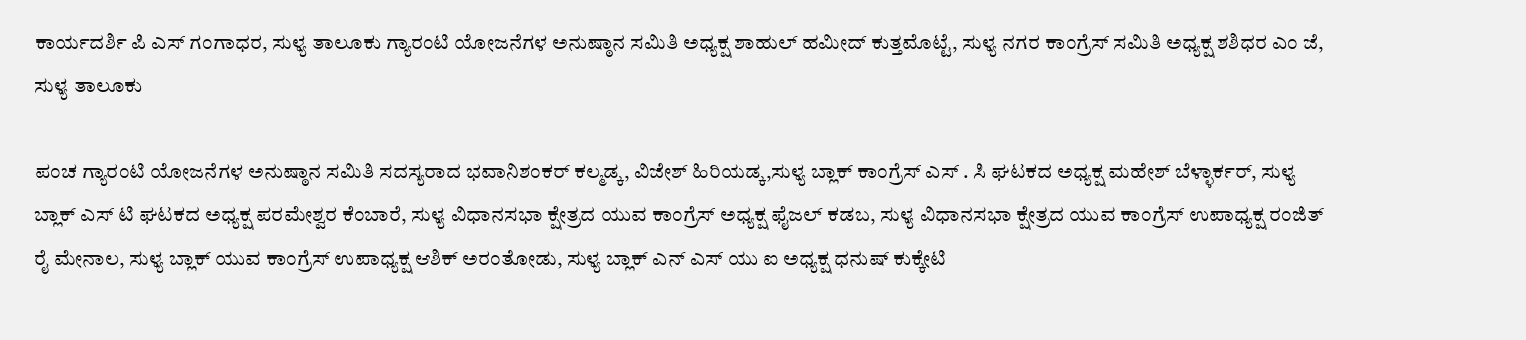ಕಾರ್ಯದರ್ಶಿ ಪಿ ಎಸ್ ಗಂಗಾಧರ, ಸುಳ್ಯ ತಾಲೂಕು ಗ್ಯಾರಂಟಿ ಯೋಜನೆಗಳ ಅನುಷ್ಠಾನ ಸಮಿತಿ ಅಧ್ಯಕ್ಷ ಶಾಹುಲ್ ಹಮೀದ್ ಕುತ್ತಮೊಟ್ಟೆ, ಸುಳ್ಯ ನಗರ ಕಾಂಗ್ರೆಸ್ ಸಮಿತಿ ಅಧ್ಯಕ್ಷ ಶಶಿಧರ ಎಂ ಜೆ, ಸುಳ್ಯ ತಾಲೂಕು

ಪಂಚ ಗ್ಯಾರಂಟಿ ಯೋಜನೆಗಳ ಅನುಷ್ಠಾನ ಸಮಿತಿ ಸದಸ್ಯರಾದ ಭವಾನಿಶಂಕರ್ ಕಲ್ಮಡ್ಕ, ವಿಜೇಶ್ ಹಿರಿಯಡ್ಕ,ಸುಳ್ಯ ಬ್ಲಾಕ್ ಕಾಂಗ್ರೆಸ್ ಎಸ್ . ಸಿ ಘಟಕದ ಅಧ್ಯಕ್ಷ ಮಹೇಶ್ ಬೆಳ್ಳಾರ್ಕರ್, ಸುಳ್ಯ ಬ್ಲಾಕ್ ಎಸ್ ಟಿ ಘಟಕದ ಅಧ್ಯಕ್ಷ ಪರಮೇಶ್ವರ ಕೆಂಬಾರೆ, ಸುಳ್ಯ ವಿಧಾನಸಭಾ ಕ್ಷೇತ್ರದ ಯುವ ಕಾಂಗ್ರೆಸ್ ಅಧ್ಯಕ್ಷ ಫೈಜಲ್ ಕಡಬ, ಸುಳ್ಯ ವಿಧಾನಸಭಾ ಕ್ಷೇತ್ರದ ಯುವ ಕಾಂಗ್ರೆಸ್ ಉಪಾಧ್ಯಕ್ಷ ರಂಜಿತ್ ರೈ ಮೇನಾಲ, ಸುಳ್ಯ ಬ್ಲಾಕ್ ಯುವ ಕಾಂಗ್ರೆಸ್ ಉಪಾಧ್ಯಕ್ಷ ಆಶಿಕ್ ಅರಂತೋಡು, ಸುಳ್ಯ ಬ್ಲಾಕ್ ಎನ್ ಎಸ್ ಯು ಐ ಅಧ್ಯಕ್ಷ ಧನುಷ್ ಕುಕ್ಕೇಟಿ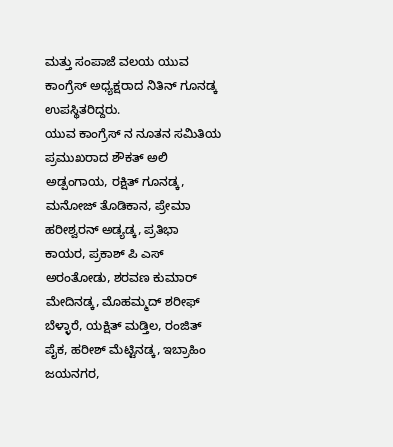ಮತ್ತು ಸಂಪಾಜೆ ವಲಯ ಯುವ ಕಾಂಗ್ರೆಸ್ ಅಧ್ಯಕ್ಷರಾದ ನಿತಿನ್ ಗೂನಡ್ಕ ಉಪಸ್ಥಿತರಿದ್ದರು.
ಯುವ ಕಾಂಗ್ರೆಸ್ ನ ನೂತನ ಸಮಿತಿಯ ಪ್ರಮುಖರಾದ ಶೌಕತ್ ಅಲಿ ಅಡ್ಪಂಗಾಯ, ರಕ್ಷಿತ್ ಗೂನಡ್ಕ, ಮನೋಜ್ ತೊಡಿಕಾನ, ಪ್ರೇಮಾ ಹರೀಶ್ವರನ್ ಅಡ್ಯಡ್ಕ, ಪ್ರತಿಭಾ ಕಾಯರ, ಪ್ರಕಾಶ್ ಪಿ ಎಸ್ ಅರಂತೋಡು, ಶರವಣ ಕುಮಾರ್ ಮೇದಿನಡ್ಕ, ಮೊಹಮ್ಮದ್ ಶರೀಫ್ ಬೆಳ್ಳಾರೆ, ಯಕ್ಷಿತ್ ಮಡ್ತಿಲ, ರಂಜಿತ್ ಪೈಕ, ಹರೀಶ್ ಮೆಟ್ಟಿನಡ್ಕ, ಇಬ್ರಾಹಿಂ ಜಯನಗರ,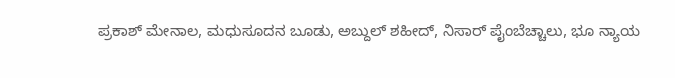ಪ್ರಕಾಶ್ ಮೇನಾಲ, ಮಧುಸೂದನ ಬೂಡು, ಅಬ್ದುಲ್ ಶಹೀದ್, ನಿಸಾರ್ ಪೈಂಬೆಚ್ಚಾಲು, ಭೂ ನ್ಯಾಯ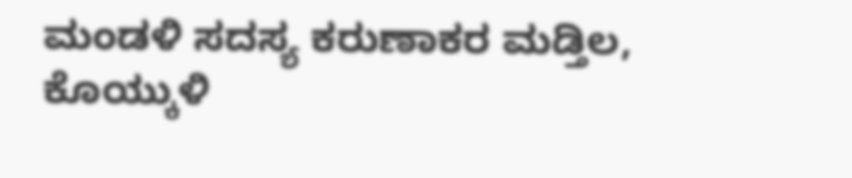ಮಂಡಳಿ ಸದಸ್ಯ ಕರುಣಾಕರ ಮಡ್ತಿಲ, ಕೊಯ್ಕುಳಿ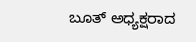ಬೂತ್ ಅಧ್ಯಕ್ಷರಾದ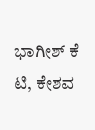ಭಾಗೀಶ್ ಕೆ ಟಿ, ಕೇಶವ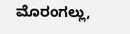ಮೊರಂಗಲ್ಲು,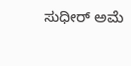ಸುಧೀರ್ ಅಮೆ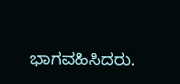ಭಾಗವಹಿಸಿದರು.